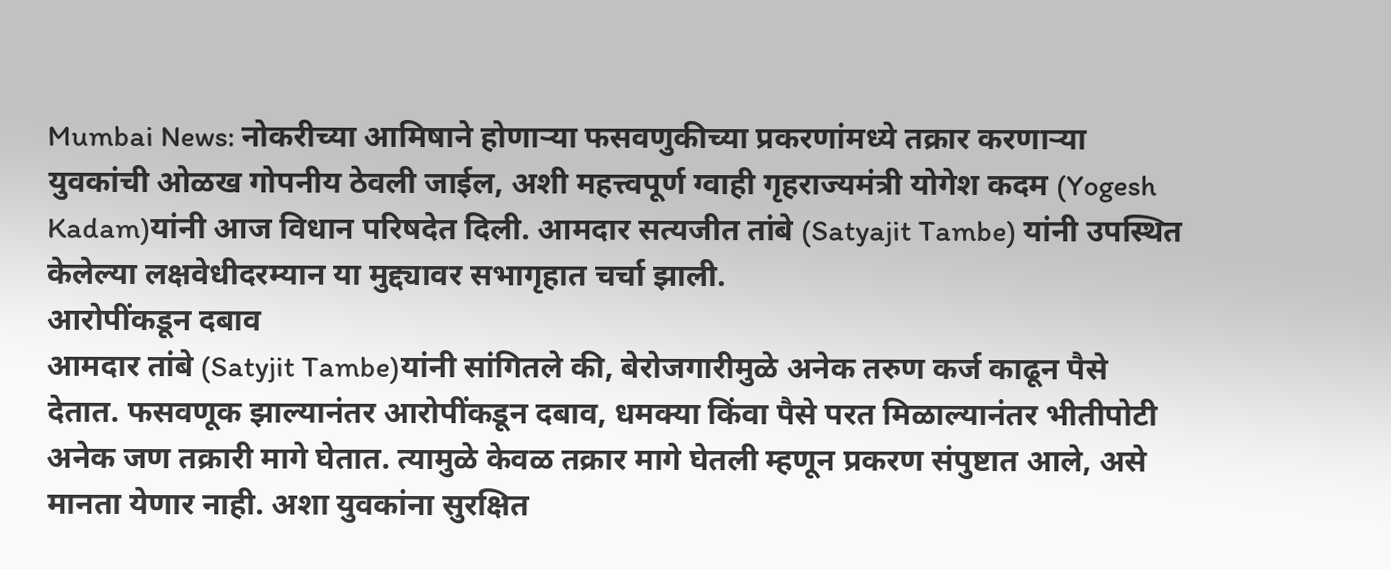Mumbai News: नोकरीच्या आमिषाने होणाऱ्या फसवणुकीच्या प्रकरणांमध्ये तक्रार करणाऱ्या युवकांची ओळख गोपनीय ठेवली जाईल, अशी महत्त्वपूर्ण ग्वाही गृहराज्यमंत्री योगेश कदम (Yogesh Kadam)यांनी आज विधान परिषदेत दिली. आमदार सत्यजीत तांबे (Satyajit Tambe) यांनी उपस्थित केलेल्या लक्षवेधीदरम्यान या मुद्द्यावर सभागृहात चर्चा झाली.
आरोपींकडून दबाव
आमदार तांबे (Satyjit Tambe)यांनी सांगितले की, बेरोजगारीमुळे अनेक तरुण कर्ज काढून पैसे देतात. फसवणूक झाल्यानंतर आरोपींकडून दबाव, धमक्या किंवा पैसे परत मिळाल्यानंतर भीतीपोटी अनेक जण तक्रारी मागे घेतात. त्यामुळे केवळ तक्रार मागे घेतली म्हणून प्रकरण संपुष्टात आले, असे मानता येणार नाही. अशा युवकांना सुरक्षित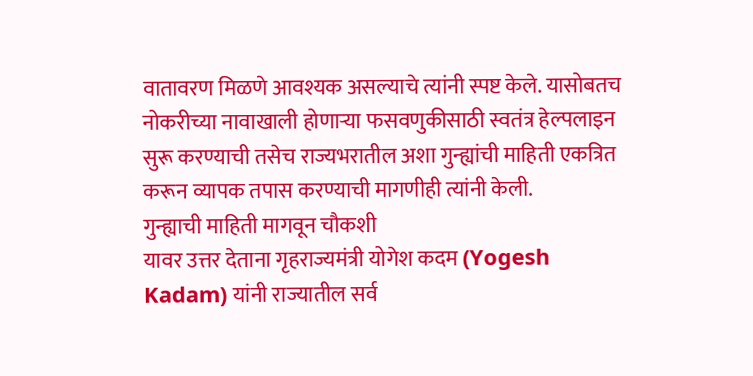वातावरण मिळणे आवश्यक असल्याचे त्यांनी स्पष्ट केले. यासोबतच नोकरीच्या नावाखाली होणाऱ्या फसवणुकीसाठी स्वतंत्र हेल्पलाइन सुरू करण्याची तसेच राज्यभरातील अशा गुन्ह्यांची माहिती एकत्रित करून व्यापक तपास करण्याची मागणीही त्यांनी केली.
गुन्ह्याची माहिती मागवून चौकशी
यावर उत्तर देताना गृहराज्यमंत्री योगेश कदम (Yogesh Kadam) यांनी राज्यातील सर्व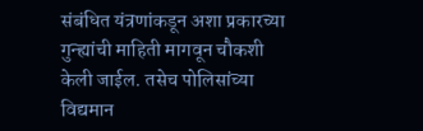संबंधित यंत्रणांकडून अशा प्रकारच्या गुन्ह्यांची माहिती मागवून चौकशी केली जाईल. तसेच पोलिसांच्या विद्यमान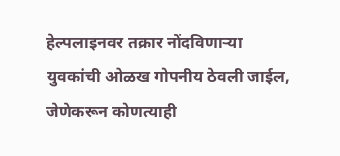हेल्पलाइनवर तक्रार नोंदविणाऱ्या युवकांची ओळख गोपनीय ठेवली जाईल, जेणेकरून कोणत्याही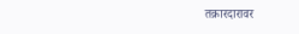तक्रारदारावर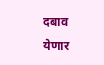दबाव येणार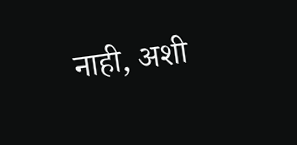नाही, अशी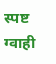स्पष्ट ग्वाही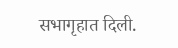सभागृहात दिली.